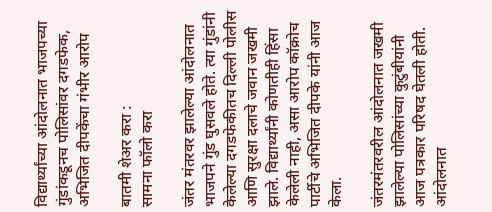विद्यार्थ्यांच्या आंदोलनात भाजपच्या गुंडांकडूनच पोलिसांवर दगडफेक, अभिजित दीपकेंचा गंभीर आरोप

बातमी शेअर करा :
सामना फॉलो करा

जंतर मंतरवर झालेल्या आंदोलनात भाजपने गुंड घुसवले होते. त्या गुंडांनी केलेल्या दगडफेकीतच दिल्ली पोलीस आणि सुरक्षा दलाचे जवान जखमी झाले. विद्यार्थ्यांनी कोणतीही हिंसा केलेली नाही, असा आरोप कॉक्रोच पार्टीचे अभिजित दीपके यांनी आज केला.

जंतरमंतरवरील आंदोलनात जखमी झालेल्या पोलिसांच्या कुटुंबीयांनी आज पत्रकार परिषद घेतली होती. आंदोलनात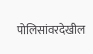पोलिसांवरदेखील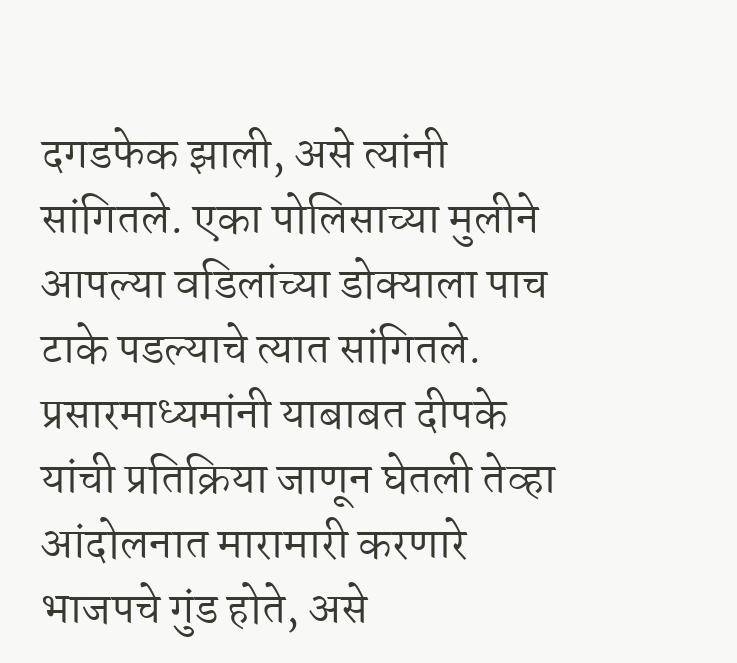दगडफेक झाली, असे त्यांनी सांगितले. एका पोलिसाच्या मुलीने आपल्या वडिलांच्या डोक्याला पाच टाके पडल्याचे त्यात सांगितले. प्रसारमाध्यमांनी याबाबत दीपके यांची प्रतिक्रिया जाणून घेतली तेव्हा आंदोलनात मारामारी करणारे भाजपचे गुंड होते, असे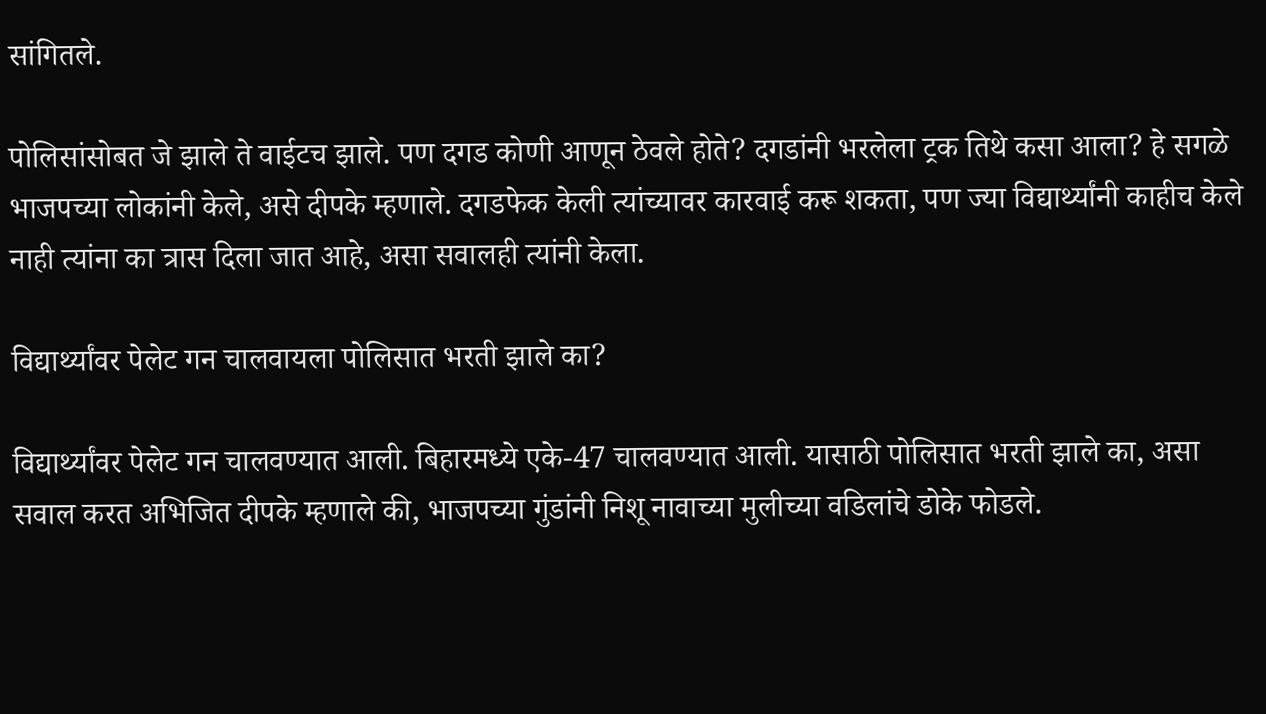सांगितले.

पोलिसांसोबत जे झाले ते वाईटच झाले. पण दगड कोणी आणून ठेवले होते? दगडांनी भरलेला ट्रक तिथे कसा आला? हे सगळे भाजपच्या लोकांनी केले, असे दीपके म्हणाले. दगडफेक केली त्यांच्यावर कारवाई करू शकता, पण ज्या विद्यार्थ्यांनी काहीच केले नाही त्यांना का त्रास दिला जात आहे, असा सवालही त्यांनी केला.

विद्यार्थ्यांवर पेलेट गन चालवायला पोलिसात भरती झाले का?

विद्यार्थ्यांवर पेलेट गन चालवण्यात आली. बिहारमध्ये एके-47 चालवण्यात आली. यासाठी पोलिसात भरती झाले का, असा सवाल करत अभिजित दीपके म्हणाले की, भाजपच्या गुंडांनी निशू नावाच्या मुलीच्या वडिलांचे डोके फोडले.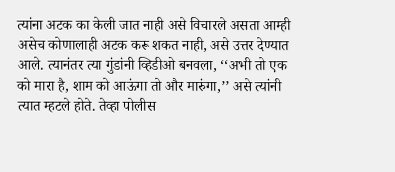त्यांना अटक का केली जात नाही असे विचारले असता आम्ही असेच कोणालाही अटक करू शकत नाही, असे उत्तर देण्यात आले. त्यानंतर त्या गुंडांनी व्हिडीओ बनवला, ‘‘अभी तो एक को मारा है, शाम को आऊंगा तो और मारुंगा,’’ असे त्यांनी त्यात म्हटले होते. तेव्हा पोलीस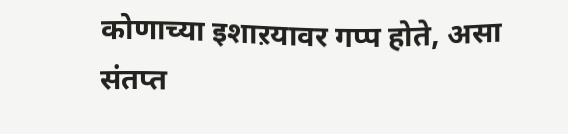कोणाच्या इशाऱयावर गप्प होते, असा संतप्त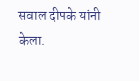सवाल दीपके यांनी केला.